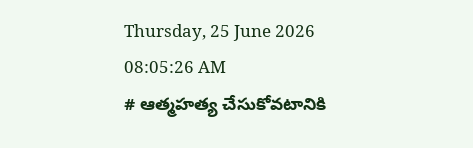Thursday, 25 June 2026 08:05:26 AM
# ఆత్మహత్య చేసుకోవటానికి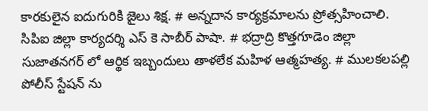కారకులైన ఐదుగురికి జైలు శిక్ష. # అన్నదాన కార్యక్రమాలను ప్రోత్సహించాలి. సిపిఐ జిల్లా కార్యదర్శి ఎస్ కె సాబీర్ పాషా. # భద్రాద్రి కొత్తగూడెం జిల్లా సుజాతనగర్ లో ఆర్థిక ఇబ్బందులు తాళలేక మహిళ ఆత్మహత్య. # ములకలపల్లి పోలీస్ స్టేషన్ ను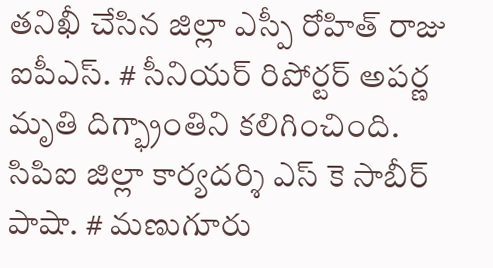తనిఖీ చేసిన జిల్లా ఎస్పీ రోహిత్ రాజు ఐపీఎస్. # సీనియర్ రిపోర్టర్ అపర్ణ మృతి దిగ్భ్రాంతిని కలిగించింది. సిపిఐ జిల్లా కార్యదర్శి ఎస్ కె సాబీర్ పాషా. # మణుగూరు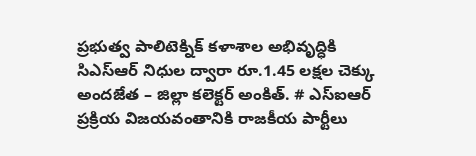ప్రభుత్వ పాలిటెక్నిక్ కళాశాల అభివృద్ధికి సిఎస్ఆర్ నిధుల ద్వారా రూ.1.45 లక్షల చెక్కు అందజేత – జిల్లా కలెక్టర్ అంకిత్. # ఎస్‌ఐఆర్ ప్రక్రియ విజయవంతానికి రాజకీయ పార్టీలు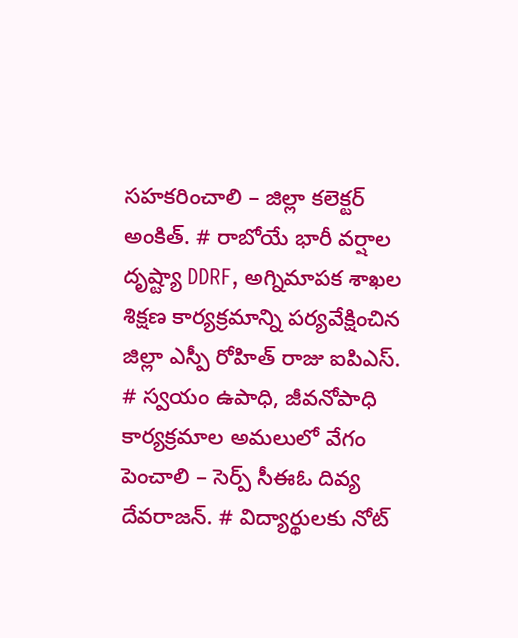సహకరించాలి – జిల్లా కలెక్టర్ అంకిత్. # రాబోయే భారీ వర్షాల దృష్ట్యా DDRF, అగ్నిమాపక శాఖల శిక్షణ కార్యక్రమాన్ని పర్యవేక్షించిన జిల్లా ఎస్పీ రోహిత్ రాజు ఐపిఎస్. # స్వయం ఉపాధి, జీవనోపాధి కార్యక్రమాల అమలులో వేగం పెంచాలి – సెర్ప్ సీఈఓ దివ్య దేవరాజన్. # విద్యార్థులకు నోట్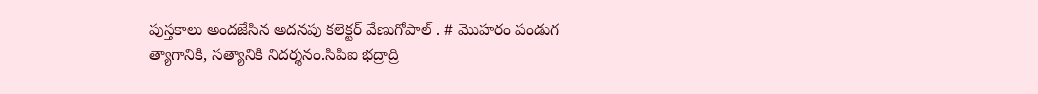పుస్తకాలు అందజేసిన అదనపు కలెక్టర్ వేణుగోపాల్ . # మొహరం పండుగ త్యాగానికి, సత్యానికి నిదర్శనం.సిపిఐ భద్రాద్రి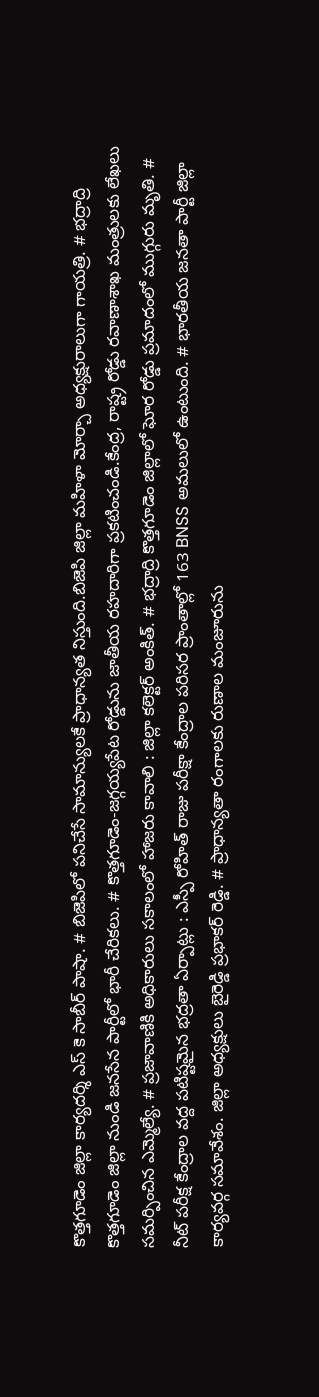కొత్తగూడెం జిల్లా కార్యదర్శి ఎస్ కె సాబీర్ పాషా. # బిజెపిలో పనిచేసే సామాన్యులకే ప్రాధాన్యత నిస్తుంది.బిజెపి జిల్లా మహిళా మోర్చా అధ్యక్షురాలుగా గాయత్రి. # భద్రాద్రి కొత్తగూడెం జిల్లా నుండి జనసేన పార్టీలో భారీ చేరికలు. # కొత్తగూడెం-జగ్గయ్యపేట రోడ్డును జాతీయ రహదారిగా ప్రకటించండి.కేంద్ర, రాష్ట్ర రోడ్డు రవాణాశాఖ మంత్రులకు లేఖలు సమర్పించిన ఎమ్మెల్యే. # ప్రజావాణికి అధికారులు సకాలంలో హాజరు కావాలి : జిల్లా కలెక్టర్ అంకిత్. # భద్రాద్రి కొత్తగూడెం జిల్లాలో ఘోర రోడ్డు ప్రమాదంలో ముగ్గురు మృతి. # నీట్ పరీక్ష కేంద్రాల వద్ద పటిష్టమైన భద్రతా ఏర్పాట్లు : ఎస్పీ రోహిత్ రాజు పరీక్షా కేంద్రాల పరిసర ప్రాంతాల్లో 163 BNSS అమలులో ఉంటుంది. # భారతీయ జనతా పార్టీ జిల్లా కార్యవర్గ సమావేశం. జిల్లా అధ్యక్షులు బైరెడ్డి ప్రభాకర్ రెడ్డి. # ప్రాధాన్యతా రంగాలకు రుణాల మంజూరును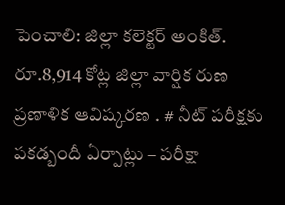పెంచాలి: జిల్లా కలెక్టర్ అంకిత్. రూ.8,914 కోట్ల జిల్లా వార్షిక రుణ ప్రణాళిక ఆవిష్కరణ . # నీట్ పరీక్షకు పకడ్బందీ ఏర్పాట్లు – పరీక్షా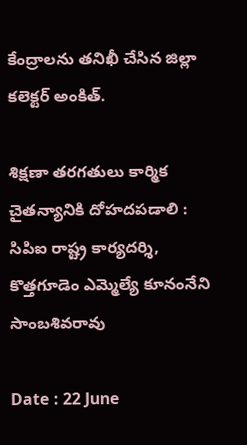కేంద్రాలను తనిఖీ చేసిన జిల్లా కలెక్టర్ అంకిత్.

శిక్షణా తరగతులు కార్మిక చైతన్యానికి దోహదపడాలి : సిపిఐ రాష్ట్ర కార్యదర్శి, కొత్తగూడెం ఎమ్మెల్యే కూనంనేని సాంబశివరావు

Date : 22 June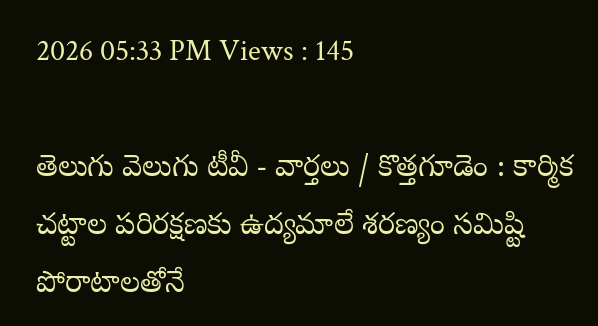2026 05:33 PM Views : 145

తెలుగు వెలుగు టీవీ - వార్తలు / కొత్తగూడెం : కార్మిక చట్టాల పరిరక్షణకు ఉద్యమాలే శరణ్యం సమిష్టి పోరాటాలతోనే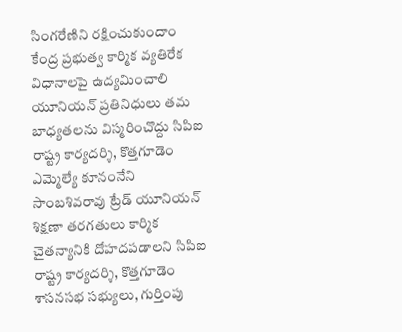సింగరేణిని రక్షించుకుందాం కేంద్ర ప్రభుత్వ కార్మిక వ్యతిరేక విధానాలపై ఉద్యమించాలి యూనియన్ ప్రతినిధులు తమ బాధ్యతలను విస్మరించొద్దు సిపిఐ రాష్ట్ర కార్యదర్శి, కొత్తగూడెం ఎమ్మెల్యే కూనంనేని సాంబశివరావు ట్రేడ్ యూనియన్ శిక్షణా తరగతులు కార్మిక చైతన్యానికి దోహదపడాలని సిపిఐ రాష్ట్ర కార్యదర్శి, కొత్తగూడెం శాసనసభ సభ్యులు, గుర్తింపు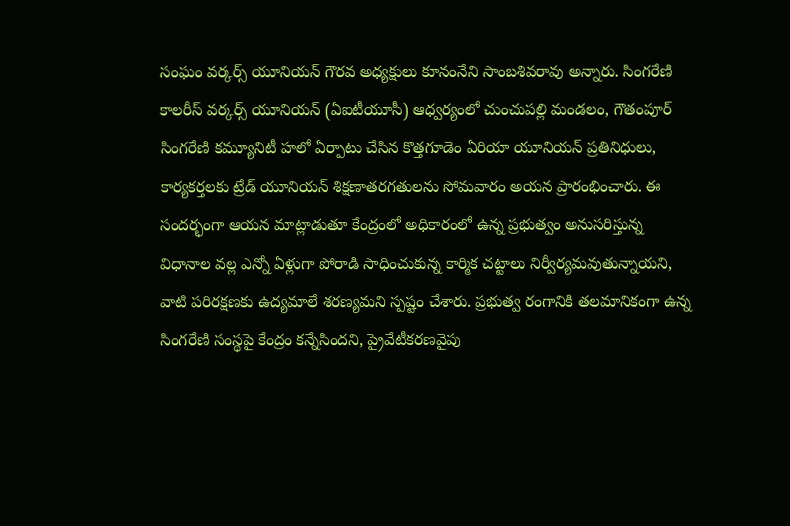సంఘం వర్కర్స్ యూనియన్ గౌరవ అధ్యక్షులు కూనంనేని సాంబశివరావు అన్నారు. సింగరేణి కాలరీస్ వర్కర్స్ యూనియన్ (ఏఐటీయూసీ) ఆధ్వర్యంలో చుంచుపల్లి మండలం, గౌతంపూర్ సింగరేణి కమ్యూనిటీ హలో ఏర్పాటు చేసిన కొత్తగూడెం ఏరియా యూనియన్ ప్రతినిధులు, కార్యకర్తలకు ట్రేడ్ యూనియన్ శిక్షణాతరగతులను సోమవారం అయన ప్రారంభించారు. ఈ సందర్భంగా ఆయన మాట్లాడుతూ కేంద్రంలో అధికారంలో ఉన్న ప్రభుత్వం అనుసరిస్తున్న విధానాల వల్ల ఎన్నో ఏళ్లుగా పోరాడి సాధించుకున్న కార్మిక చట్టాలు నిర్వీర్యమవుతున్నాయని, వాటి పరిరక్షణకు ఉద్యమాలే శరణ్యమని స్పష్టం చేశారు. ప్రభుత్వ రంగానికి తలమానికంగా ఉన్న సింగరేణి సంస్థపై కేంద్రం కన్నేసిందని, ప్రైవేటీకరణవైపు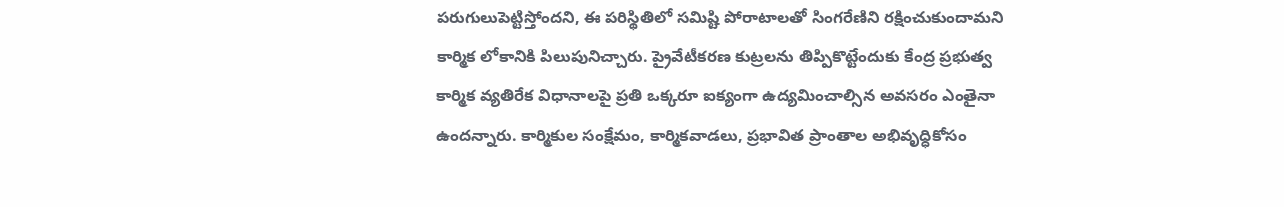పరుగులుపెట్టిస్తోందని, ఈ పరిస్థితిలో సమిష్టి పోరాటాలతో సింగరేణిని రక్షించుకుందామని కార్మిక లోకానికి పిలుపునిచ్చారు. ప్రైవేటీకరణ కుట్రలను తిప్పికొట్టేందుకు కేంద్ర ప్రభుత్వ కార్మిక వ్యతిరేక విధానాలపై ప్రతి ఒక్కరూ ఐక్యంగా ఉద్యమించాల్సిన అవసరం ఎంతైనా ఉందన్నారు. కార్మికుల సంక్షేమం, కార్మికవాడలు, ప్రభావిత ప్రాంతాల అభివృధ్ధికోసం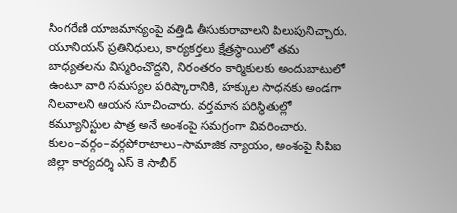సింగరేణి యాజమాన్యంపై వత్తిడి తీసుకురావాలని పిలుపునిచ్చారు. యూనియన్ ప్రతినిధులు, కార్యకర్తలు క్షేత్రస్థాయిలో తమ బాధ్యతలను విస్మరించొద్దని, నిరంతరం కార్మికులకు అందుబాటులో ఉంటూ వారి సమస్యల పరిష్కారానికి, హక్కుల సాధనకు అండగా నిలవాలని ఆయన సూచించారు. వర్తమాన పరిస్థితుల్లో కమ్యూనిస్టుల పాత్ర అనే అంశంపై సమగ్రంగా వివరించారు. కులం–వర్గం–వర్గపోరాటాలు–సామాజిక న్యాయం, అంశంపై సిపిఐ జిల్లా కార్యదర్శి ఎస్ కె సాబీర్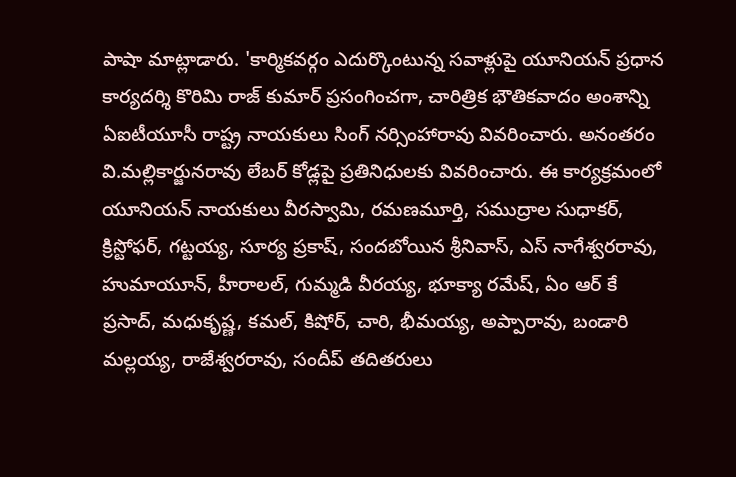పాషా మాట్లాడారు. 'కార్మికవర్గం ఎదుర్కొంటున్న సవాళ్లుపై యూనియన్ ప్రధాన కార్యదర్శి కొరిమి రాజ్ కుమార్ ప్రసంగించగా, చారిత్రిక భౌతికవాదం అంశాన్ని ఏఐటీయూసీ రాష్ట్ర నాయకులు సింగ్ నర్సింహారావు వివరించారు. అనంతరం వి.మల్లికార్జునరావు లేబర్ కోడ్లపై ప్రతినిధులకు వివరించారు. ఈ కార్యక్రమంలో యూనియన్ నాయకులు వీరస్వామి, రమణమూర్తి, సముద్రాల సుధాకర్, క్రిస్టోఫర్, గట్టయ్య, సూర్య ప్రకాష్, సందబోయిన శ్రీనివాస్, ఎస్ నాగేశ్వరరావు, హుమాయూన్, హీరాలల్, గుమ్మడి వీరయ్య, భూక్యా రమేష్, ఏం ఆర్ కే ప్రసాద్, మధుకృష్ణ, కమల్, కిషోర్, చారి, భీమయ్య, అప్పారావు, బండారి మల్లయ్య, రాజేశ్వరరావు, సందీప్ తదితరులు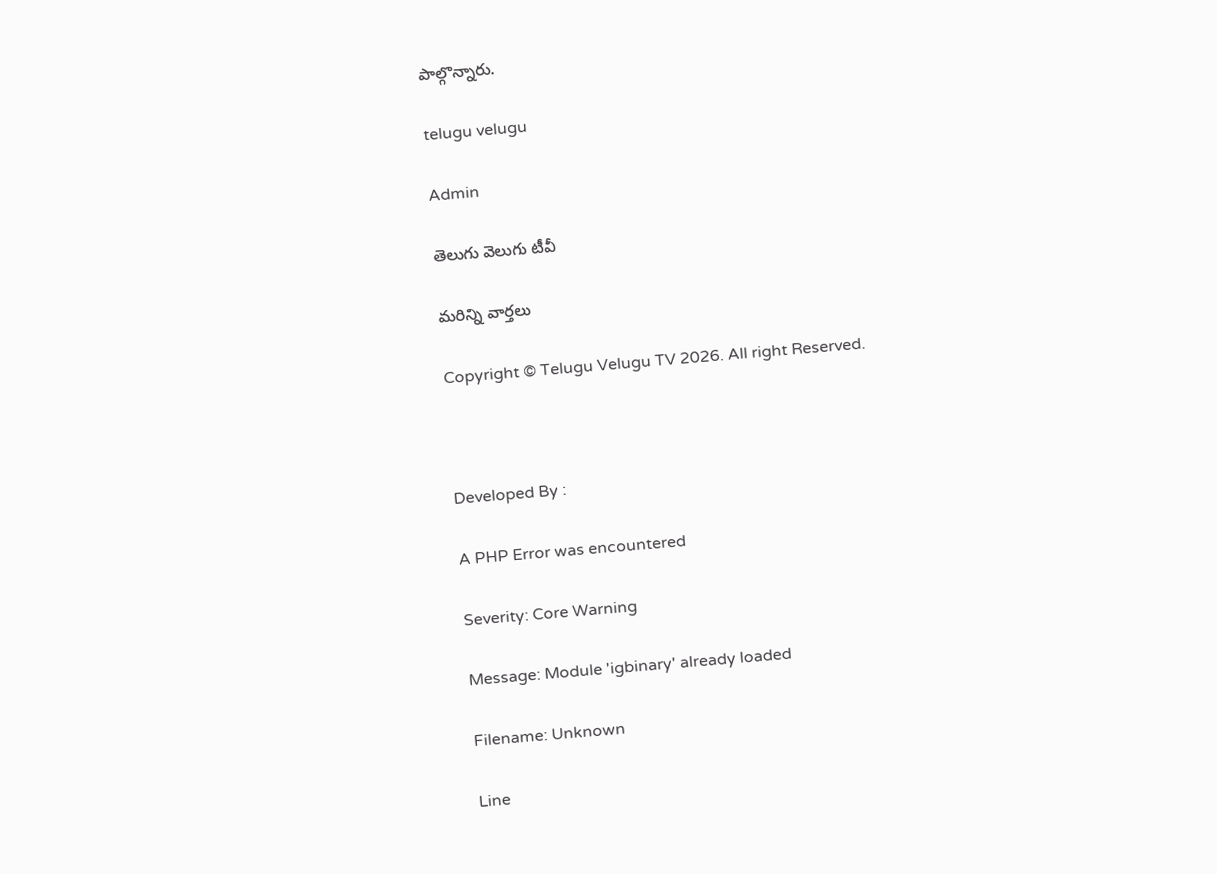పాల్గొన్నారు.

telugu velugu

Admin

తెలుగు వెలుగు టీవీ

మరిన్ని వార్తలు

Copyright © Telugu Velugu TV 2026. All right Reserved.



Developed By :

A PHP Error was encountered

Severity: Core Warning

Message: Module 'igbinary' already loaded

Filename: Unknown

Line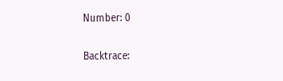Number: 0

Backtrace: